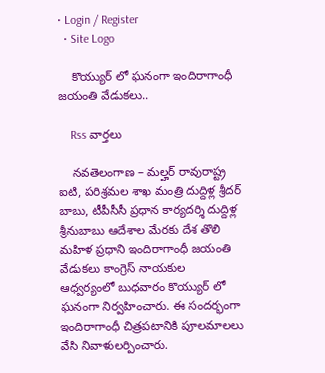• Login / Register
  • Site Logo

    కొయ్యుర్ లో ఘనంగా ఇందిరాగాంధీ జయంతి వేడుకలు..

    Rss వార్తలు

    నవతెలంగాణ – మల్హర్ రావురాష్ట్ర ఐటి, పరిశ్రమల శాఖ మంత్రి దుద్దిళ్ల శ్రీదర్ బాబు, టీపీసీసీ ప్రధాన కార్యదర్శి దుద్దిళ్ల శ్రీనుబాబు ఆదేశాల మేరకు దేశ తొలి మహిళ ప్రధాని ఇందిరాగాంధీ జయంతి వేడుకలు కాంగ్రెస్ నాయకుల ఆధ్వర్యంలో బుధవారం కొయ్యుర్ లో ఘనంగా నిర్వహించారు. ఈ సందర్భంగా ఇందిరాగాంధీ చిత్రపటానికి పూలమాలలు వేసి నివాళులర్పించారు.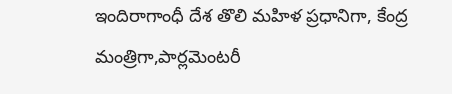ఇందిరాగాంధీ దేశ తొలి మహిళ ప్రధానిగా, కేంద్ర మంత్రిగా,పార్లమెంటరీ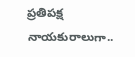ప్రతిపక్ష నాయకురాలుగా..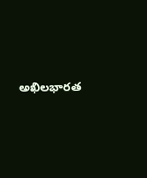అఖిలభారత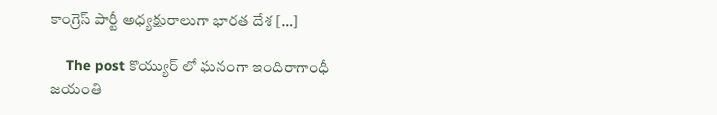కాంగ్రెస్ పార్టీ అధ్యక్షురాలుగా భారత దేశ […]

    The post కొయ్యుర్ లో ఘనంగా ఇందిరాగాంధీ జయంతి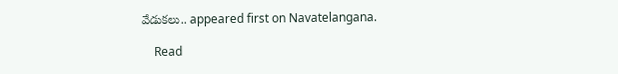వేడుకలు.. appeared first on Navatelangana.

    Read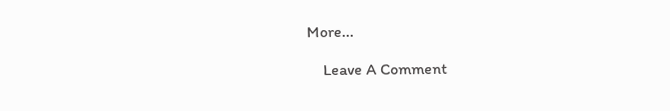More...

    Leave A Comment